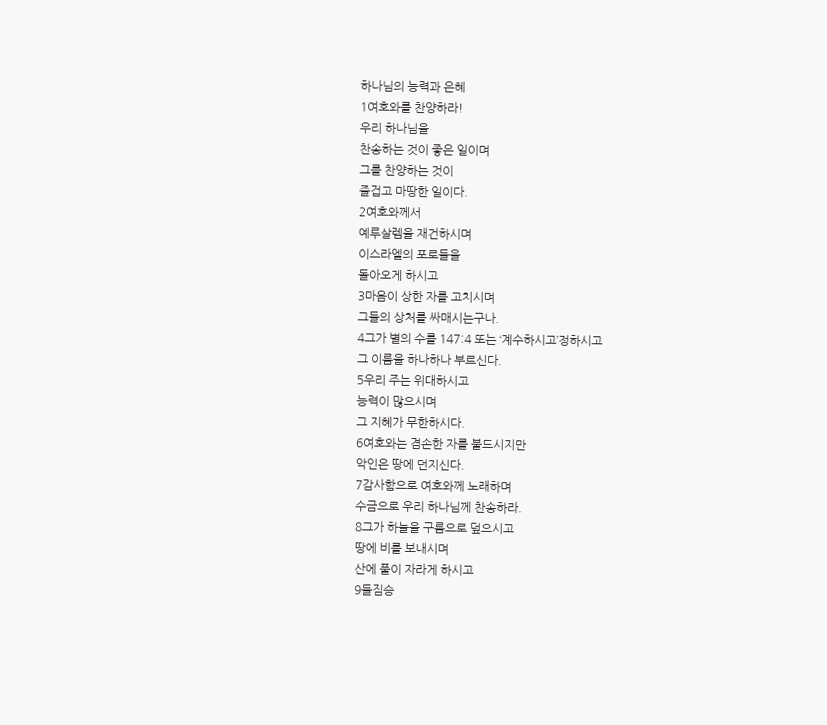하나님의 능력과 은혜
1여호와를 찬양하라!
우리 하나님을
찬송하는 것이 좋은 일이며
그를 찬양하는 것이
즐겁고 마땅한 일이다.
2여호와께서
예루살렘을 재건하시며
이스라엘의 포로들을
돌아오게 하시고
3마음이 상한 자를 고치시며
그들의 상처를 싸매시는구나.
4그가 별의 수를 147:4 또는 ‘계수하시고’정하시고
그 이름을 하나하나 부르신다.
5우리 주는 위대하시고
능력이 많으시며
그 지혜가 무한하시다.
6여호와는 겸손한 자를 붙드시지만
악인은 땅에 던지신다.
7감사함으로 여호와께 노래하며
수금으로 우리 하나님께 찬송하라.
8그가 하늘을 구름으로 덮으시고
땅에 비를 보내시며
산에 풀이 자라게 하시고
9들짐승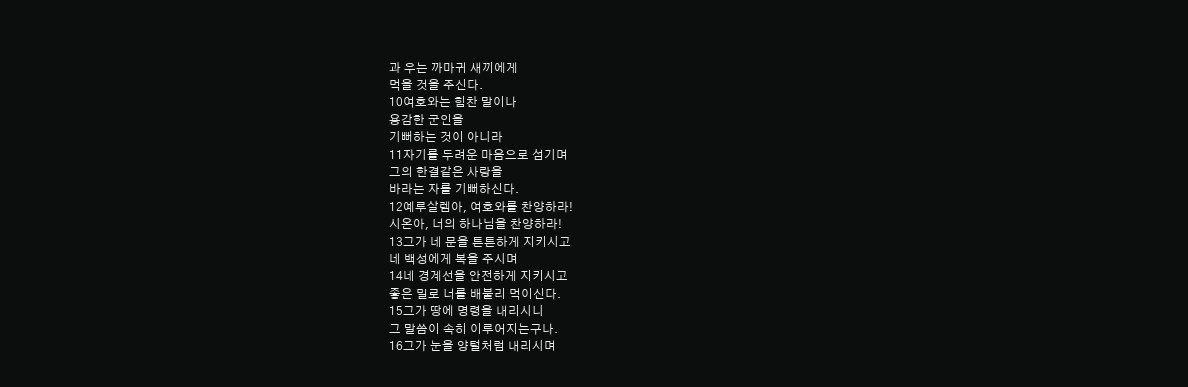과 우는 까마귀 새끼에게
먹을 것을 주신다.
10여호와는 힘찬 말이나
용감한 군인을
기뻐하는 것이 아니라
11자기를 두려운 마음으로 섬기며
그의 한결같은 사랑을
바라는 자를 기뻐하신다.
12예루살렘아, 여호와를 찬양하라!
시온아, 너의 하나님을 찬양하라!
13그가 네 문을 튼튼하게 지키시고
네 백성에게 복을 주시며
14네 경계선을 안전하게 지키시고
좋은 밀로 너를 배불리 먹이신다.
15그가 땅에 명령을 내리시니
그 말씀이 속히 이루어지는구나.
16그가 눈을 양털처럼 내리시며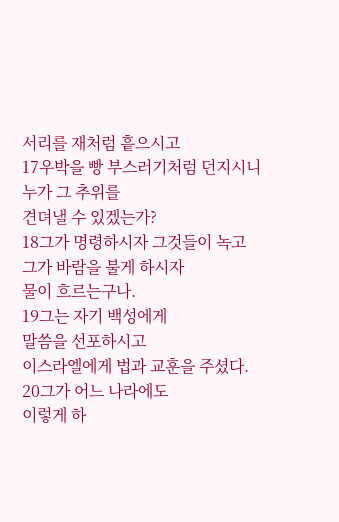서리를 재처럼 흩으시고
17우박을 빵 부스러기처럼 던지시니
누가 그 추위를
견뎌낼 수 있겠는가?
18그가 명령하시자 그것들이 녹고
그가 바람을 불게 하시자
물이 흐르는구나.
19그는 자기 백성에게
말씀을 선포하시고
이스라엘에게 법과 교훈을 주셨다.
20그가 어느 나라에도
이렇게 하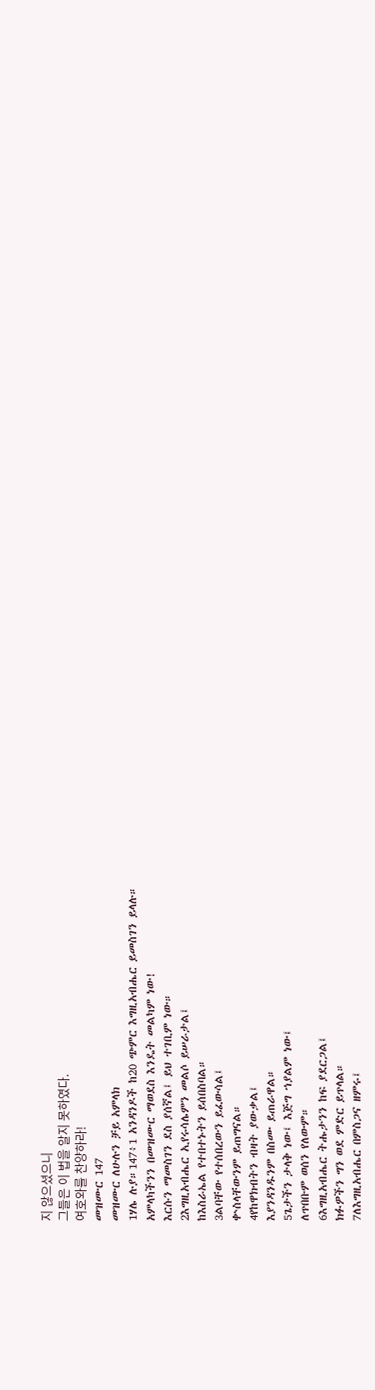지 않으셨으니
그들은 이 법을 알지 못하였다.
여호와를 찬양하라!
መዝሙር 147
መዝሙር ለሁሉን ቻይ አምላክ
1ሃሌ ሉያ።147፥1 አንዳንዶች ከ20 ጭምር እግዚአብሔር ይመስገን ይላሉ።
አምላካችንን በመዝሙር ማወደስ እንዴት መልካም ነው!
እርሱን ማመስገን ደስ ያሰኛል፤ ይህ ተገቢም ነው።
2እግዚአብሔር ኢየሩሳሌምን መልሶ ይሠራታል፤
ከእስራኤል የተበተኑትን ይሰበስባል።
3ልባቸው የተሰበረውን ይፈውሳል፤
ቍስላቸውንም ይጠግናል።
4የከዋክብትን ብዛት ያውቃል፤
እያንዳንዱንም በስሙ ይጠራዋል።
5ጌታችን ታላቅ ነው፤ እጅግ ኀያልም ነው፤
ለጥበቡም ወሰን የለውም።
6እግዚአብሔር ትሑታንን ከፍ ያደርጋል፤
ክፉዎችን ግን ወደ ምድር ይጥላል።
7ለእግዚአብሔር በምስጋና ዘምሩ፤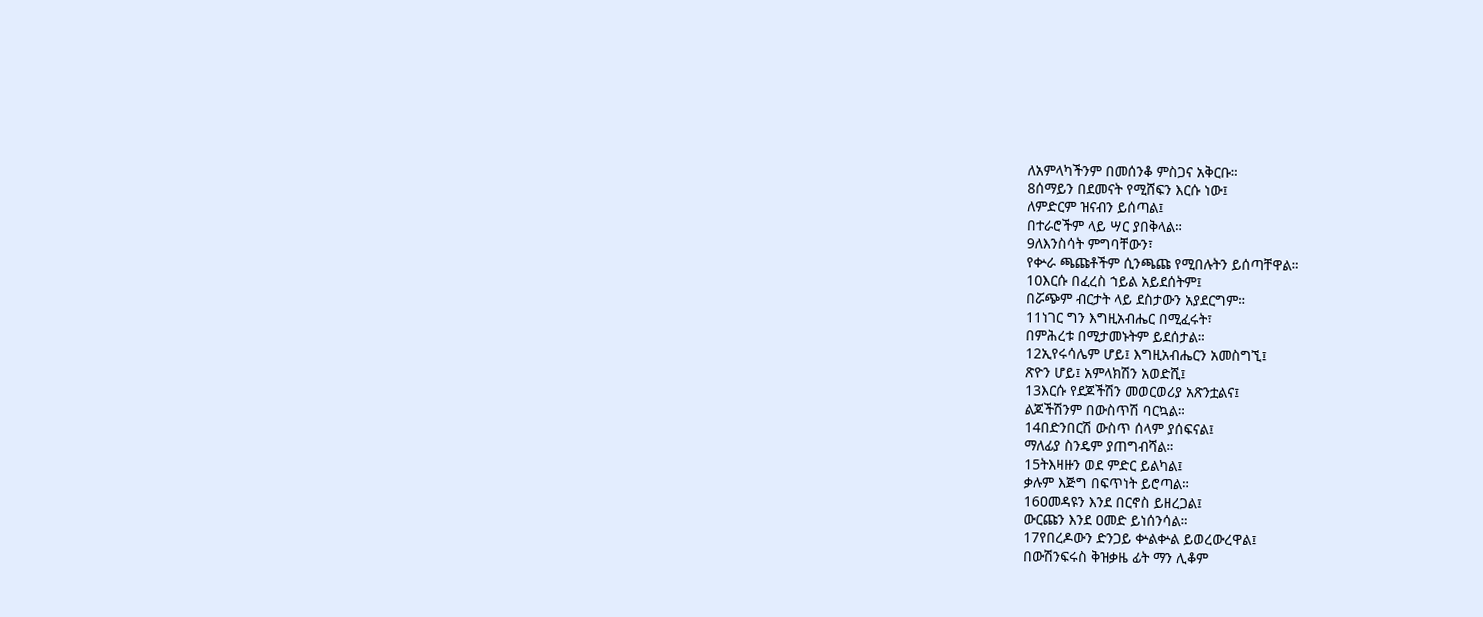ለአምላካችንም በመሰንቆ ምስጋና አቅርቡ።
8ሰማይን በደመናት የሚሸፍን እርሱ ነው፤
ለምድርም ዝናብን ይሰጣል፤
በተራሮችም ላይ ሣር ያበቅላል።
9ለእንስሳት ምግባቸውን፣
የቍራ ጫጩቶችም ሲንጫጩ የሚበሉትን ይሰጣቸዋል።
10እርሱ በፈረስ ኀይል አይደሰትም፤
በሯጭም ብርታት ላይ ደስታውን አያደርግም።
11ነገር ግን እግዚአብሔር በሚፈሩት፣
በምሕረቱ በሚታመኑትም ይደሰታል።
12ኢየሩሳሌም ሆይ፤ እግዚአብሔርን አመስግኚ፤
ጽዮን ሆይ፤ አምላክሽን አወድሺ፤
13እርሱ የደጆችሽን መወርወሪያ አጽንቷልና፤
ልጆችሽንም በውስጥሽ ባርኳል።
14በድንበርሽ ውስጥ ሰላም ያሰፍናል፤
ማለፊያ ስንዴም ያጠግብሻል።
15ትእዛዙን ወደ ምድር ይልካል፤
ቃሉም እጅግ በፍጥነት ይሮጣል።
16ዐመዳዩን እንደ በርኖስ ይዘረጋል፤
ውርጩን እንደ ዐመድ ይነሰንሳል።
17የበረዶውን ድንጋይ ቍልቍል ይወረውረዋል፤
በውሽንፍሩስ ቅዝቃዜ ፊት ማን ሊቆም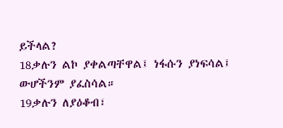ይችላል?
18ቃሉን ልኮ ያቀልጣቸዋል፤ ነፋሱን ያነፍሳል፤ ውሆችንም ያፈስሳል።
19ቃሉን ለያዕቆብ፣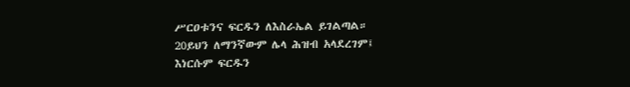ሥርዐቱንና ፍርዱን ለእስራኤል ይገልጣል።
20ይህን ለማንኛውም ሌላ ሕዝብ አላደረገም፤
እነርሱም ፍርዱን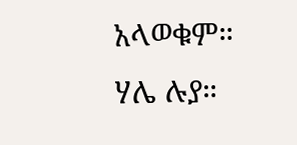አላወቁም።
ሃሌ ሉያ።